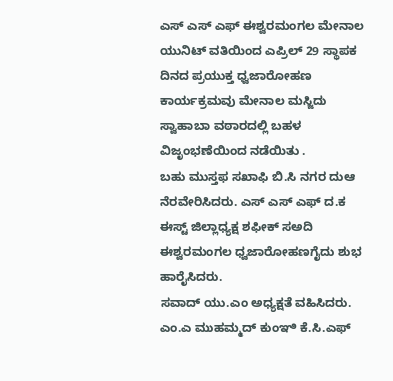ಎಸ್ ಎಸ್ ಎಫ್ ಈಶ್ವರಮಂಗಲ ಮೇನಾಲ ಯುನಿಟ್ ವತಿಯಿಂದ ಎಪ್ರಿಲ್ 29 ಸ್ಥಾಪಕ ದಿನದ ಪ್ರಯುಕ್ತ ಧ್ವಜಾರೋಹಣ ಕಾರ್ಯಕ್ರಮವು ಮೇನಾಲ ಮಸ್ಜಿದು ಸ್ವಾಹಾಬಾ ವಠಾರದಲ್ಲಿ ಬಹಳ ವಿಜೃಂಭಣೆಯಿಂದ ನಡೆಯಿತು .
ಬಹು ಮುಸ್ತಫ ಸಖಾಫಿ ಬಿ.ಸಿ ನಗರ ದುಆ ನೆರವೇರಿಸಿದರು. ಎಸ್ ಎಸ್ ಎಫ್ ದ.ಕ ಈಸ್ಟ್ ಜಿಲ್ಲಾಧ್ಯಕ್ಷ ಶಫೀಕ್ ಸಅದಿ ಈಶ್ವರಮಂಗಲ ಧ್ವಜಾರೋಹಣಗೈದು ಶುಭ ಹಾರೈಸಿದರು.
ಸವಾದ್ ಯು.ಎಂ ಅಧ್ಯಕ್ಷತೆ ವಹಿಸಿದರು. ಎಂ.ಎ ಮುಹಮ್ಮದ್ ಕುಂಞಿ ಕೆ.ಸಿ.ಎಫ್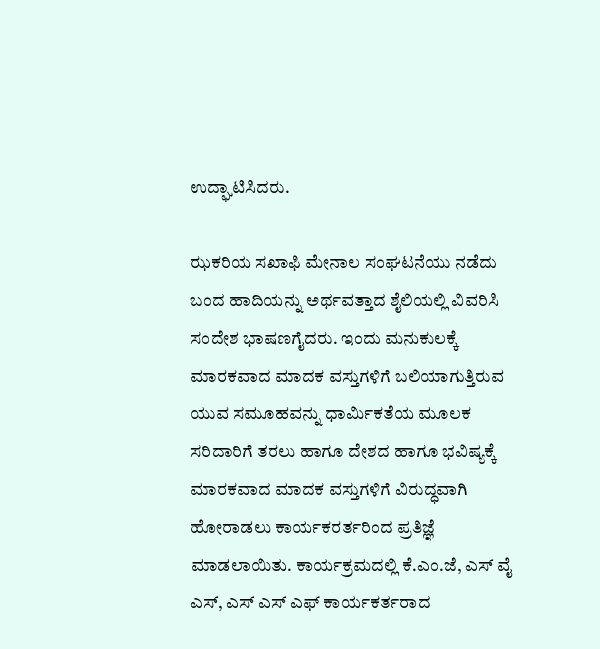ಉದ್ಘಾಟಿಸಿದರು.

ಝಕರಿಯ ಸಖಾಫಿ ಮೇನಾಲ ಸಂಘಟನೆಯು ನಡೆದು ಬಂದ ಹಾದಿಯನ್ನು ಅರ್ಥವತ್ತಾದ ಶೈಲಿಯಲ್ಲಿ ವಿವರಿಸಿ ಸಂದೇಶ ಭಾಷಣಗೈದರು. ಇಂದು ಮನುಕುಲಕ್ಕೆ ಮಾರಕವಾದ ಮಾದಕ ವಸ್ತುಗಳಿಗೆ ಬಲಿಯಾಗುತ್ತಿರುವ ಯುವ ಸಮೂಹವನ್ನು ಧಾರ್ಮಿಕತೆಯ ಮೂಲಕ ಸರಿದಾರಿಗೆ ತರಲು ಹಾಗೂ ದೇಶದ ಹಾಗೂ ಭವಿಷ್ಯಕ್ಕೆ ಮಾರಕವಾದ ಮಾದಕ ವಸ್ತುಗಳಿಗೆ ವಿರುದ್ಧವಾಗಿ ಹೋರಾಡಲು ಕಾರ್ಯಕರರ್ತರಿಂದ ಪ್ರತಿಜ್ಞೆ ಮಾಡಲಾಯಿತು. ಕಾರ್ಯಕ್ರಮದಲ್ಲಿ ಕೆ.ಎಂ.ಜೆ, ಎಸ್ ವೈ ಎಸ್, ಎಸ್ ಎಸ್ ಎಫ್ ಕಾರ್ಯಕರ್ತರಾದ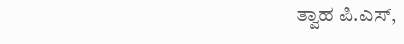ತ್ವಾಹ ಪಿ.ಎಸ್,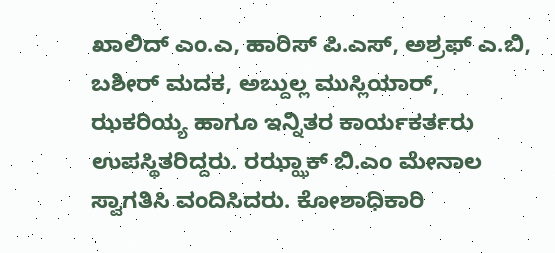ಖಾಲಿದ್ ಎಂ.ಎ, ಹಾರಿಸ್ ಪಿ.ಎಸ್, ಅಶ್ರಫ್ ಎ.ಬಿ, ಬಶೀರ್ ಮದಕ, ಅಬ್ದುಲ್ಲ ಮುಸ್ಲಿಯಾರ್, ಝಕರಿಯ್ಯ ಹಾಗೂ ಇನ್ನಿತರ ಕಾರ್ಯಕರ್ತರು ಉಪಸ್ಥಿತರಿದ್ದರು. ರಝ್ಝಾಕ್ ಬಿ.ಎಂ ಮೇನಾಲ ಸ್ವಾಗತಿಸಿ ವಂದಿಸಿದರು. ಕೋಶಾಧಿಕಾರಿ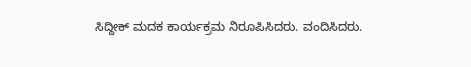ಸಿದ್ದೀಕ್ ಮದಕ ಕಾರ್ಯಕ್ರಮ ನಿರೂಪಿಸಿದರು. ವಂದಿಸಿದರು.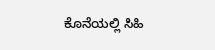ಕೊನೆಯಲ್ಲಿ ಸಿಹಿ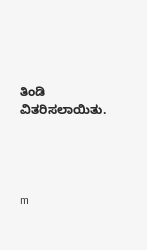ತಿಂಡಿ ವಿತರಿಸಲಾಯಿತು.




m